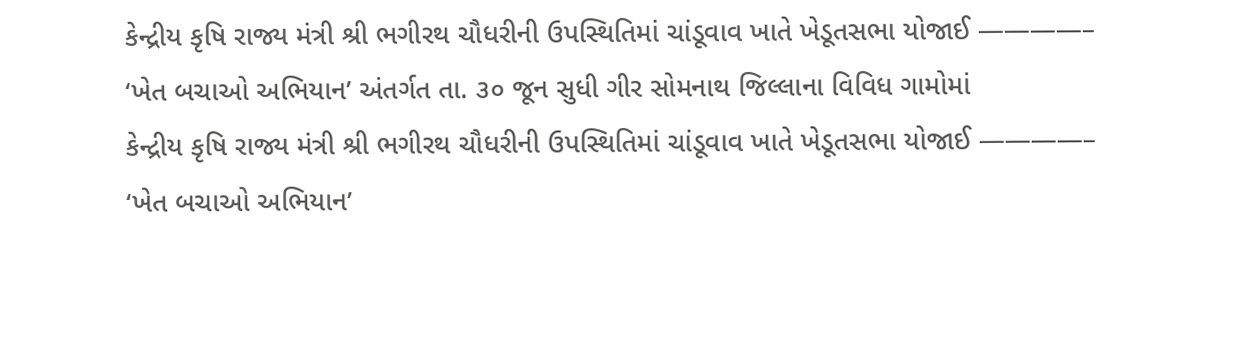કેન્દ્રીય કૃષિ રાજ્ય મંત્રી શ્રી ભગીરથ ચૌધરીની ઉપસ્થિતિમાં ચાંડૂવાવ ખાતે ખેડૂતસભા યોજાઈ ————– ‘ખેત બચાઓ અભિયાન’ અંતર્ગત તા. ૩૦ જૂન સુધી ગીર સોમનાથ જિલ્લાના વિવિધ ગામોમાં
કેન્દ્રીય કૃષિ રાજ્ય મંત્રી શ્રી ભગીરથ ચૌધરીની ઉપસ્થિતિમાં ચાંડૂવાવ ખાતે ખેડૂતસભા યોજાઈ ————– ‘ખેત બચાઓ અભિયાન’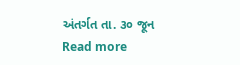અંતર્ગત તા. ૩૦ જૂન
Read more